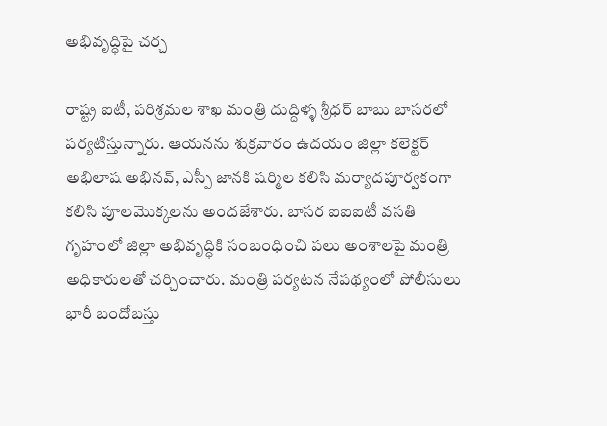అభివృద్ధిపై చ‌ర్చ

రాష్ట్ర ఐటీ, పరిశ్రమల శాఖ మంత్రి దుద్దిళ్ళ శ్రీధర్ బాబు బాసరలో ప‌ర్య‌టిస్తున్నారు. ఆయ‌న‌ను శుక్రవారం ఉదయం జిల్లా కలెక్టర్ అభిలాష అభినవ్, ఎస్పీ జానకి షర్మిల కలిసి మర్యాదపూర్వకంగా కలిసి పూలమొక్కలను అందజేశారు. బాసర ఐఐఐటీ వసతి గృహంలో జిల్లా అభివృద్ధికి సంబంధించి పలు అంశాలపై మంత్రి అధికారులతో చర్చించారు. మంత్రి ప‌ర్య‌ట‌న నేప‌థ్యంలో పోలీసులు భారీ బందోబస్తు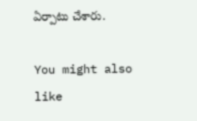ఏర్పాటు చేశారు.

You might also like